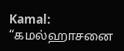Kamal: “கமல்ஹாசனை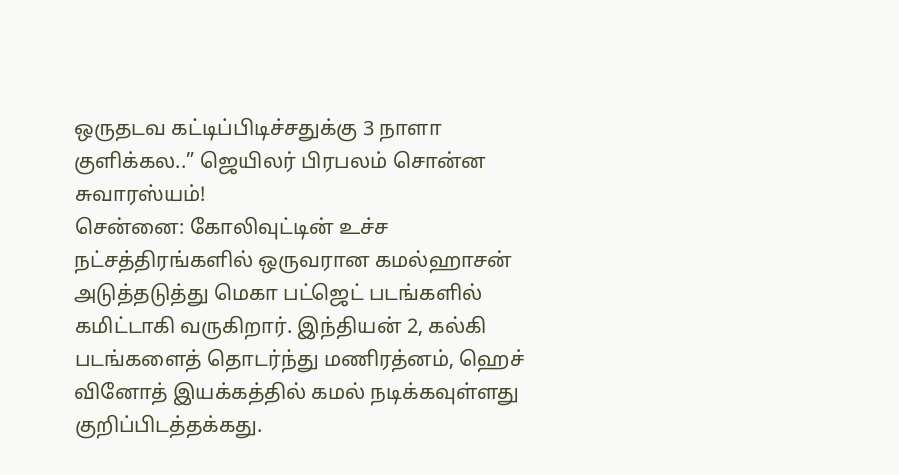ஒருதடவ கட்டிப்பிடிச்சதுக்கு 3 நாளா குளிக்கல..” ஜெயிலர் பிரபலம் சொன்ன சுவாரஸ்யம்!
சென்னை: கோலிவுட்டின் உச்ச நட்சத்திரங்களில் ஒருவரான கமல்ஹாசன் அடுத்தடுத்து மெகா பட்ஜெட் படங்களில் கமிட்டாகி வருகிறார். இந்தியன் 2, கல்கி படங்களைத் தொடர்ந்து மணிரத்னம், ஹெச் வினோத் இயக்கத்தில் கமல் நடிக்கவுள்ளது குறிப்பிடத்தக்கது.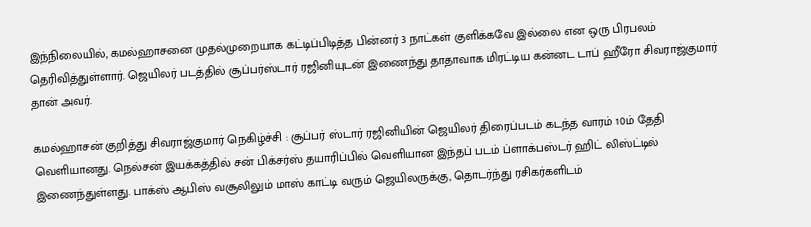இந்நிலையில், கமல்ஹாசனை முதல்முறையாக கட்டிப்பிடித்த பின்னர் 3 நாட்கள் குளிக்கவே இல்லை என ஒரு பிரபலம் தெரிவித்துள்ளார். ஜெயிலர் படத்தில் சூப்பர்ஸ்டார் ரஜினியுடன் இணைந்து தாதாவாக மிரட்டிய கன்னட டாப் ஹீரோ சிவராஜ்குமார் தான் அவர்.

கமல்ஹாசன் குறித்து சிவராஜ்குமார் நெகிழ்ச்சி : சூப்பர் ஸ்டார் ரஜினியின் ஜெயிலர் திரைப்படம் கடந்த வாரம் 10ம் தேதி வெளியானது. நெல்சன் இயக்கத்தில் சன் பிக்சர்ஸ் தயாரிப்பில் வெளியான இந்தப் படம் ப்ளாக்பஸ்டர் ஹிட் லிஸ்ட்டில் இணைந்துள்ளது. பாக்ஸ் ஆபிஸ் வசூலிலும் மாஸ் காட்டி வரும் ஜெயிலருக்கு, தொடர்ந்து ரசிகர்களிடம்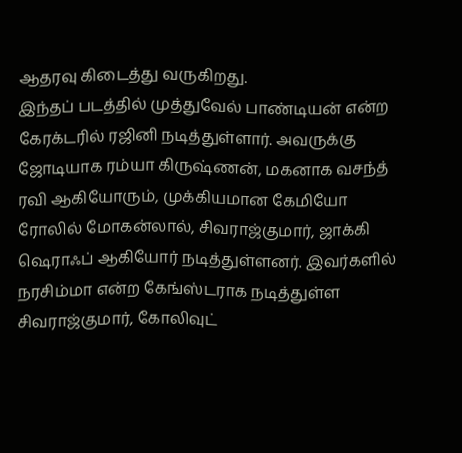ஆதரவு கிடைத்து வருகிறது.
இந்தப் படத்தில் முத்துவேல் பாண்டியன் என்ற கேரக்டரில் ரஜினி நடித்துள்ளார். அவருக்கு ஜோடியாக ரம்யா கிருஷ்ணன், மகனாக வசந்த் ரவி ஆகியோரும், முக்கியமான கேமியோ ரோலில் மோகன்லால், சிவராஜ்குமார், ஜாக்கி ஷெராஃப் ஆகியோர் நடித்துள்ளனர். இவர்களில் நரசிம்மா என்ற கேங்ஸ்டராக நடித்துள்ள சிவராஜ்குமார், கோலிவுட்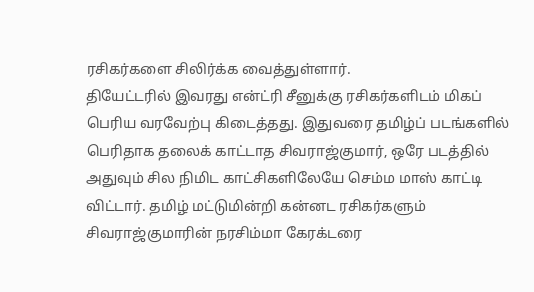ரசிகர்களை சிலிர்க்க வைத்துள்ளார்.
தியேட்டரில் இவரது என்ட்ரி சீனுக்கு ரசிகர்களிடம் மிகப் பெரிய வரவேற்பு கிடைத்தது. இதுவரை தமிழ்ப் படங்களில் பெரிதாக தலைக் காட்டாத சிவராஜ்குமார், ஒரே படத்தில் அதுவும் சில நிமிட காட்சிகளிலேயே செம்ம மாஸ் காட்டி விட்டார். தமிழ் மட்டுமின்றி கன்னட ரசிகர்களும் சிவராஜ்குமாரின் நரசிம்மா கேரக்டரை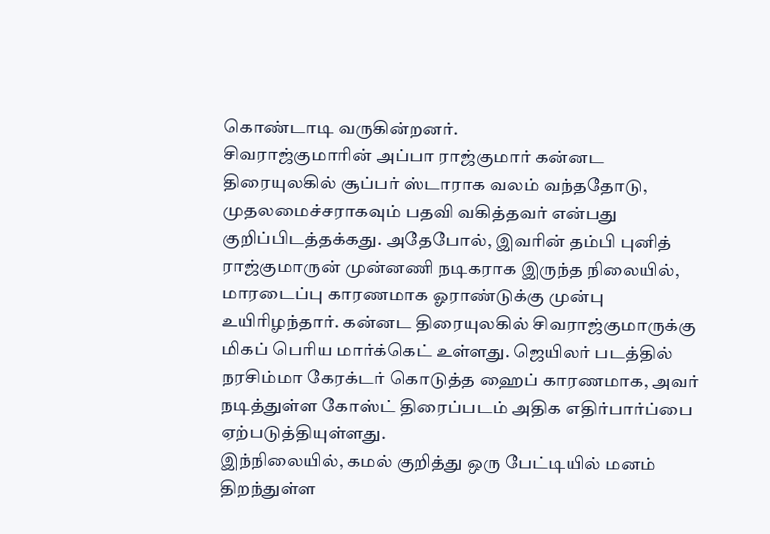கொண்டாடி வருகின்றனர்.
சிவராஜ்குமாரின் அப்பா ராஜ்குமார் கன்னட திரையுலகில் சூப்பர் ஸ்டாராக வலம் வந்ததோடு, முதலமைச்சராகவும் பதவி வகித்தவர் என்பது குறிப்பிடத்தக்கது. அதேபோல், இவரின் தம்பி புனித் ராஜ்குமாருன் முன்னணி நடிகராக இருந்த நிலையில், மாரடைப்பு காரணமாக ஓராண்டுக்கு முன்பு உயிரிழந்தார். கன்னட திரையுலகில் சிவராஜ்குமாருக்கு மிகப் பெரிய மார்க்கெட் உள்ளது. ஜெயிலர் படத்தில் நரசிம்மா கேரக்டர் கொடுத்த ஹைப் காரணமாக, அவர் நடித்துள்ள கோஸ்ட் திரைப்படம் அதிக எதிர்பார்ப்பை ஏற்படுத்தியுள்ளது.
இந்நிலையில், கமல் குறித்து ஒரு பேட்டியில் மனம் திறந்துள்ள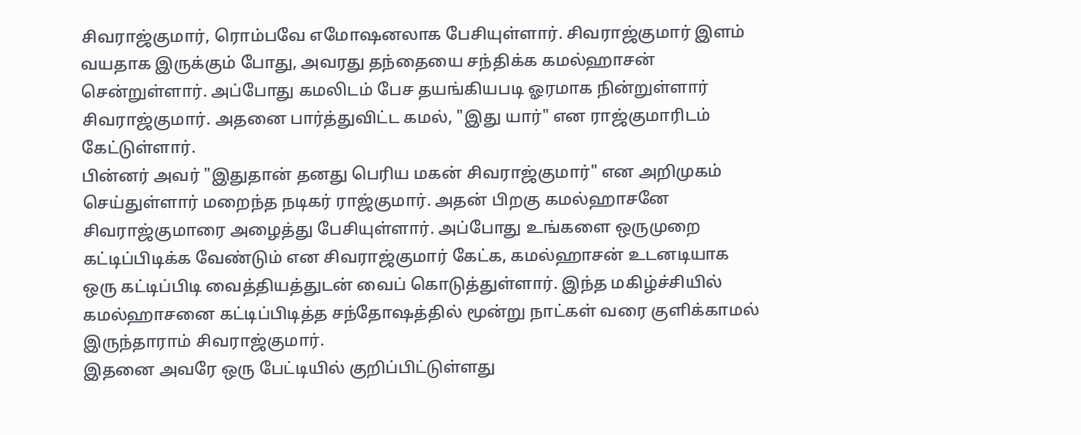சிவராஜ்குமார், ரொம்பவே எமோஷனலாக பேசியுள்ளார். சிவராஜ்குமார் இளம் வயதாக இருக்கும் போது, அவரது தந்தையை சந்திக்க கமல்ஹாசன் சென்றுள்ளார். அப்போது கமலிடம் பேச தயங்கியபடி ஓரமாக நின்றுள்ளார் சிவராஜ்குமார். அதனை பார்த்துவிட்ட கமல், "இது யார்" என ராஜ்குமாரிடம் கேட்டுள்ளார்.
பின்னர் அவர் "இதுதான் தனது பெரிய மகன் சிவராஜ்குமார்" என அறிமுகம் செய்துள்ளார் மறைந்த நடிகர் ராஜ்குமார். அதன் பிறகு கமல்ஹாசனே சிவராஜ்குமாரை அழைத்து பேசியுள்ளார். அப்போது உங்களை ஒருமுறை கட்டிப்பிடிக்க வேண்டும் என சிவராஜ்குமார் கேட்க, கமல்ஹாசன் உடனடியாக ஒரு கட்டிப்பிடி வைத்தியத்துடன் வைப் கொடுத்துள்ளார். இந்த மகிழ்ச்சியில் கமல்ஹாசனை கட்டிப்பிடித்த சந்தோஷத்தில் மூன்று நாட்கள் வரை குளிக்காமல் இருந்தாராம் சிவராஜ்குமார்.
இதனை அவரே ஒரு பேட்டியில் குறிப்பிட்டுள்ளது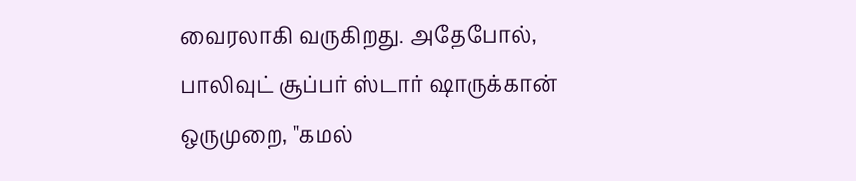வைரலாகி வருகிறது. அதேபோல், பாலிவுட் சூப்பர் ஸ்டார் ஷாருக்கான் ஒருமுறை, "கமல்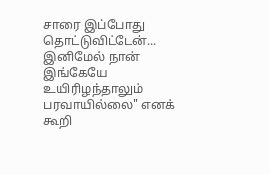சாரை இப்போது தொட்டுவிட்டேன்... இனிமேல் நான் இங்கேயே உயிரிழந்தாலும் பரவாயில்லை" எனக் கூறி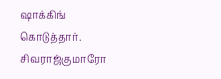ஷாக்கிங் கொடுத்தார். சிவராஜ்குமாரோ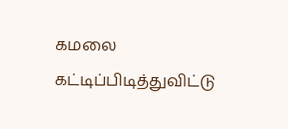கமலை கட்டிப்பிடித்துவிட்டு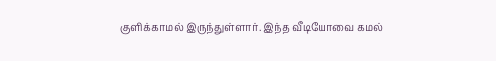குளிக்காமல் இருந்துள்ளார். இந்த வீடியோவை கமல்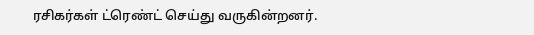ரசிகர்கள் ட்ரெண்ட் செய்து வருகின்றனர்.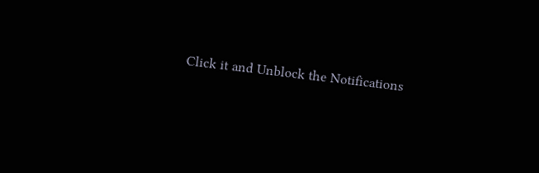Click it and Unblock the Notifications